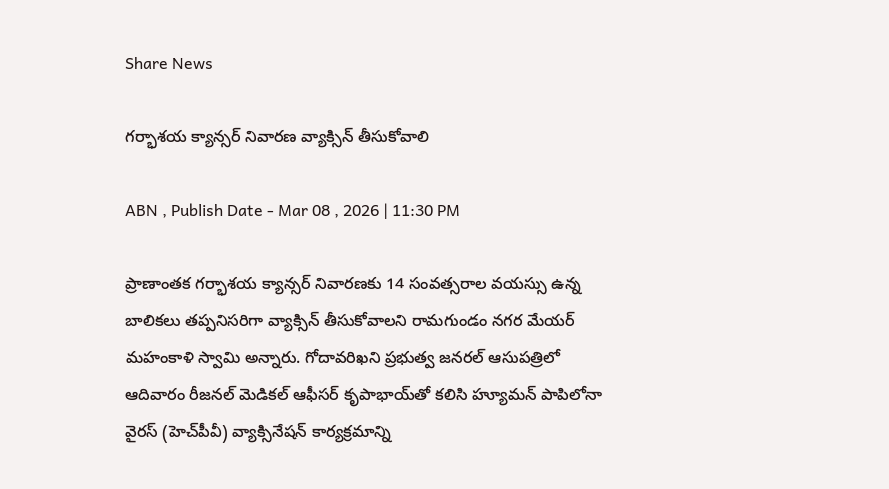Share News

గర్భాశయ క్యాన్సర్‌ నివారణ వ్యాక్సిన్‌ తీసుకోవాలి

ABN , Publish Date - Mar 08 , 2026 | 11:30 PM

ప్రాణాంతక గర్భాశయ క్యాన్సర్‌ నివారణకు 14 సంవత్సరాల వయస్సు ఉన్న బాలికలు తప్పనిసరిగా వ్యాక్సిన్‌ తీసుకోవాలని రామగుండం నగర మేయర్‌ మహంకాళి స్వామి అన్నారు. గోదావరిఖని ప్రభుత్వ జనరల్‌ ఆసుపత్రిలో ఆదివారం రీజనల్‌ మెడికల్‌ ఆఫీసర్‌ కృపాభాయ్‌తో కలిసి హ్యూమన్‌ పాపిలోనా వైరస్‌ (హెచ్‌పీవీ) వ్యాక్సినేషన్‌ కార్యక్రమాన్ని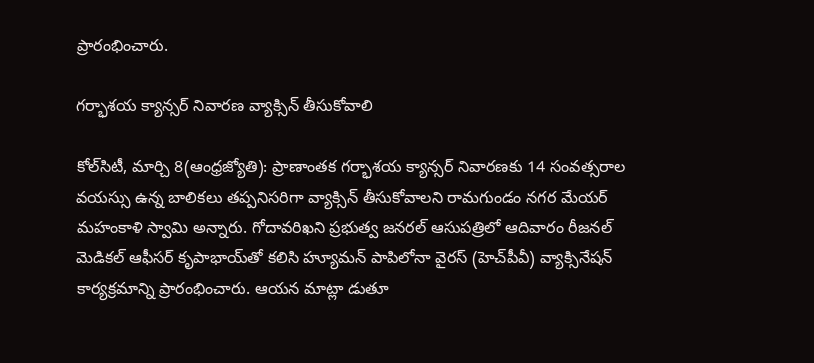ప్రారంభించారు.

గర్భాశయ క్యాన్సర్‌ నివారణ వ్యాక్సిన్‌ తీసుకోవాలి

కోల్‌సిటీ, మార్చి 8(ఆంధ్రజ్యోతి): ప్రాణాంతక గర్భాశయ క్యాన్సర్‌ నివారణకు 14 సంవత్సరాల వయస్సు ఉన్న బాలికలు తప్పనిసరిగా వ్యాక్సిన్‌ తీసుకోవాలని రామగుండం నగర మేయర్‌ మహంకాళి స్వామి అన్నారు. గోదావరిఖని ప్రభుత్వ జనరల్‌ ఆసుపత్రిలో ఆదివారం రీజనల్‌ మెడికల్‌ ఆఫీసర్‌ కృపాభాయ్‌తో కలిసి హ్యూమన్‌ పాపిలోనా వైరస్‌ (హెచ్‌పీవీ) వ్యాక్సినేషన్‌ కార్యక్రమాన్ని ప్రారంభించారు. ఆయన మాట్లా డుతూ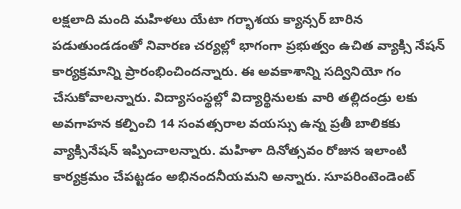లక్షలాది మంది మహిళలు యేటా గర్భాశయ క్యాన్సర్‌ బారిన పడుతుండడంతో నివారణ చర్యల్లో భాగంగా ప్రభుత్వం ఉచిత వ్యాక్సి నేషన్‌ కార్యక్రమాన్ని ప్రారంభించిందన్నారు. ఈ అవకాశాన్ని సద్వినియో గం చేసుకోవాలన్నారు. విద్యాసంస్థల్లో విద్యార్థినులకు వారి తల్లిదండ్రు లకు అవగాహన కల్పించి 14 సంవత్సరాల వయస్సు ఉన్న ప్రతీ బాలికకు వ్యాక్సినేషన్‌ ఇప్పించాలన్నారు. మహిళా దినోత్సవం రోజున ఇలాంటి కార్యక్రమం చేపట్టడం అభినందనీయమని అన్నారు. సూపరింటెండెంట్‌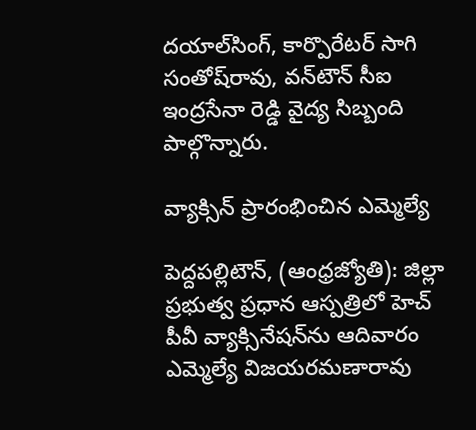దయాల్‌సింగ్‌, కార్పొరేటర్‌ సాగి సంతోష్‌రావు, వన్‌టౌన్‌ సీఐ ఇంద్రసేనా రెడ్డి వైద్య సిబ్బంది పాల్గొన్నారు.

వ్యాక్సిన్‌ ప్రారంభించిన ఎమ్మెల్యే

పెద్దపల్లిటౌన్‌, (ఆంధ్రజ్యోతి): జిల్లా ప్రభుత్వ ప్రధాన ఆస్పత్రిలో హెచ్‌ పీవీ వ్యాక్సినేషన్‌ను ఆదివారం ఎమ్మెల్యే విజయరమణారావు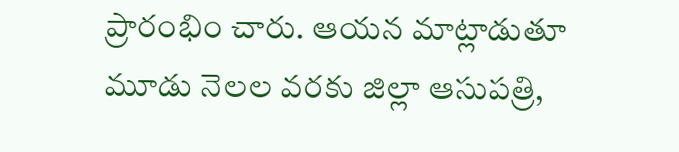ప్రారంభిం చారు. ఆయన మాట్లాడుతూ మూడు నెలల వరకు జిల్లా ఆసుపత్రి,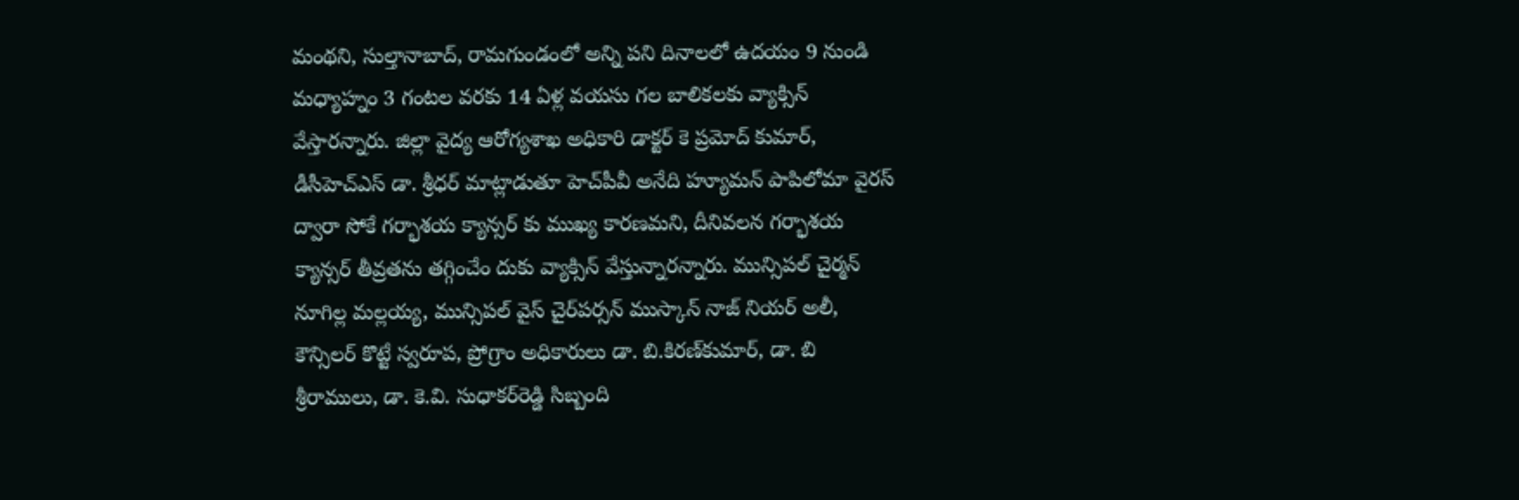మంథని, సుల్తానాబాద్‌, రామగుండంలో అన్ని పని దినాలలో ఉదయం 9 నుండి మధ్యాహ్నం 3 గంటల వరకు 14 ఏళ్ల వయసు గల బాలికలకు వ్యాక్సిన్‌ వేస్తారన్నారు. జిల్లా వైద్య ఆరోగ్యశాఖ అధికారి డాక్టర్‌ కె ప్రమోద్‌ కుమార్‌, డీసీహెచ్‌ఎస్‌ డా. శ్రీధర్‌ మాట్లాడుతూ హెచ్‌పీవీ అనేది హ్యూమన్‌ పాపిలోమా వైరస్‌ ద్వారా సోకే గర్భాశయ క్యాన్సర్‌ కు ముఖ్య కారణమని, దీనివలన గర్భాశయ క్యాన్సర్‌ తీవ్రతను తగ్గించేం దుకు వ్యాక్సిన్‌ వేస్తున్నారన్నారు. మున్సిపల్‌ చైర్మన్‌ నూగిల్ల మల్లయ్య, మున్సిపల్‌ వైస్‌ చైర్‌పర్సన్‌ ముస్కాన్‌ నాజ్‌ నియర్‌ అలీ, కౌన్సిలర్‌ కొట్టే స్వరూప, ప్రోగ్రాం అధికారులు డా. బి.కిరణ్‌కుమార్‌, డా. బి శ్రీరాములు, డా. కె.వి. సుధాకర్‌రెడ్డి సిబ్బంది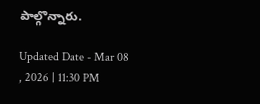పాల్గొన్నారు.

Updated Date - Mar 08 , 2026 | 11:30 PM